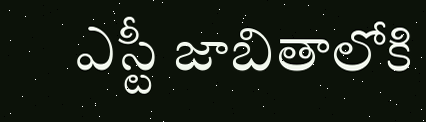ఎస్టీ జాబితాలోకి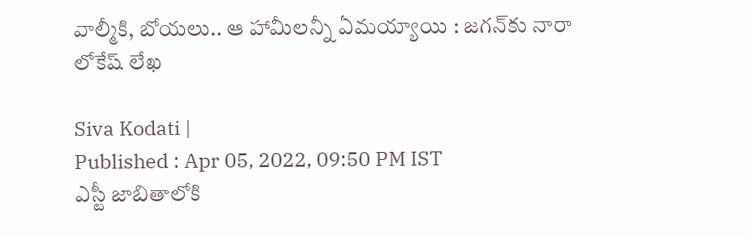వాల్మీకి, బోయలు.. ఆ హామీలన్నీ ఏమయ్యాయి : జగన్‌కు నారా లోకేష్ లేఖ

Siva Kodati |
Published : Apr 05, 2022, 09:50 PM IST
ఎస్టీ జాబితాలోకి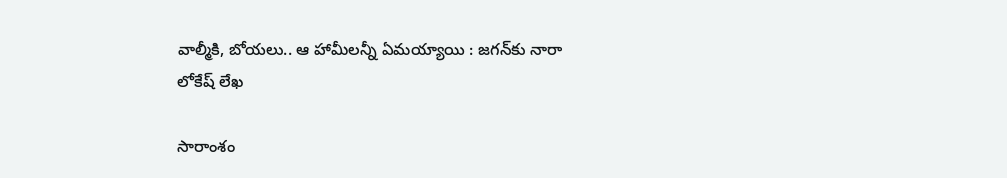వాల్మీకి, బోయలు.. ఆ హామీలన్నీ ఏమయ్యాయి : జగన్‌కు నారా లోకేష్ లేఖ

సారాంశం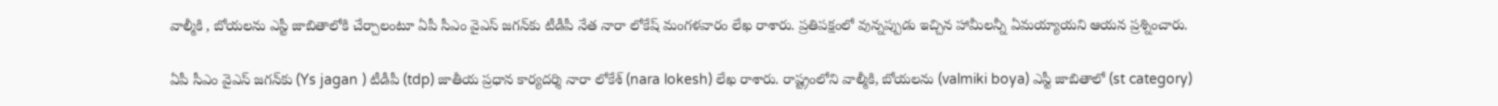వాల్మీకి , బోయలను ఎస్టీ జాబితాలోకి చేర్చాలంటూ ఏపీ సీఎం వైఎస్ జగన్‌కు టీడీపీ నేత నారా లోకేష్ మంగళవారం లేఖ రాశారు. ప్రతిపక్షంలో వున్నప్పుడు ఇచ్చిన హామీలన్నీ ఏమయ్యాయని ఆయన ప్రశ్నించారు.

ఏపీ సీఎం వైఎస్ జగన్‌కు (Ys jagan ) టీడీపీ (tdp) జాతీయ ప్ర‌ధాన కార్య‌ద‌ర్శి నారా లోకేశ్ (nara lokesh) లేఖ రాశారు. రాష్ట్రంలోని వాల్మీకి, బోయ‌ల‌ను (valmiki boya) ఎస్టీ జాబితాలో (st category)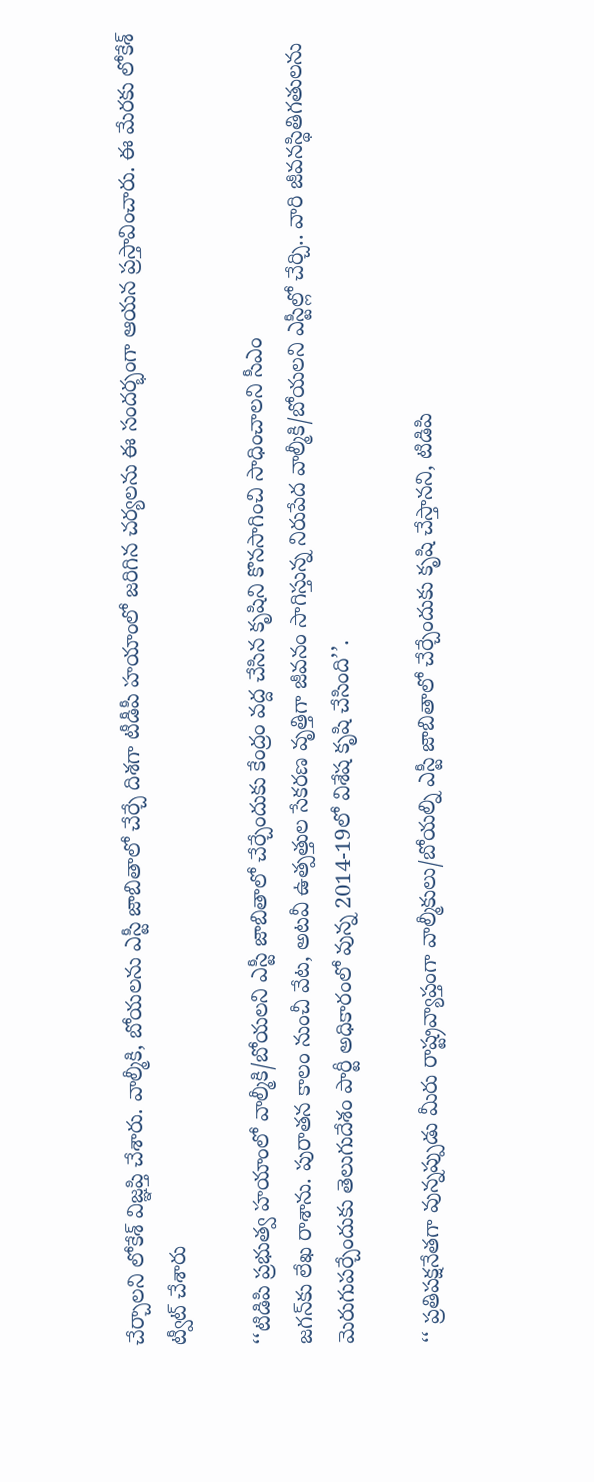చేర్చాల‌ని లోకేశ్ విజ్ఞప్తి చేశారు. వాల్మీకి, బోయ‌ల‌ను ఎస్టీ జాబితాలో చేర్చే దిశ‌గా టీడీపీ హ‌యాంలో జ‌రిగిన చ‌ర్య‌ల‌ను ఈ సంద‌ర్భంగా ఆయన ప్ర‌స్తావించారు. ఈ మేరకు లోకేశ్ ట్వీట్ చేశారు

‘‘టిడిపి ప్ర‌భుత్వ హ‌యాంలో వాల్మీకి/బోయ‌ల‌ని ఎస్టీ జాబితాలో చేర్చేందుకు కేంద్రం వ‌ద్ద చేసిన కృషిని కొన‌సాగించి సాధించాలని సీఎం
జగన్‌కు లేఖ రాశాను. పురాత‌న కాలం నుంచీ వేట, అట‌వీ ఉత్ప‌త్తుల సేక‌ర‌ణ వృత్తిగా జీవ‌నం సాగిస్తున్న నిరుపేద వాల్మీకి/బోయ‌ల‌ని ఎస్టీల్లో చేర్చి.. వారి జీవ‌న‌స్థితిగ‌తుల‌ను మెరుగుప‌ర్చేందుకు తెలుగుదేశం పార్టీ అధికారంలో వున్న 2014-19లో విశేష‌ కృషి చేసింది’’.

‘‘ ప్ర‌తిప‌క్ష‌నేత‌గా వున్న‌ప్పుడు మీరు రాష్ట్ర‌వ్యాప్తంగా వాల్మీకులు/బోయ‌ల్ని ఎస్టీ జాబితాలో చేర్చేందుకు కృషి చేస్తాన‌ని, టిడిపి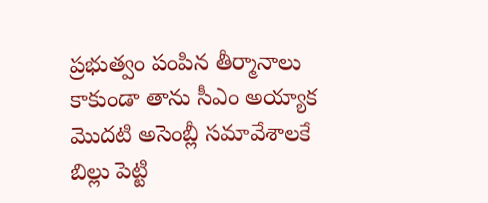ప్ర‌భుత్వం పంపిన తీర్మానాలు కాకుండా తాను సీఎం అయ్యాక మొద‌టి అసెంబ్లీ సమావేశాల‌కే బిల్లు పెట్టి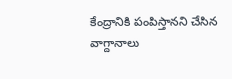కేంద్రానికి పంపిస్తాన‌ని చేసిన వాగ్దానాలు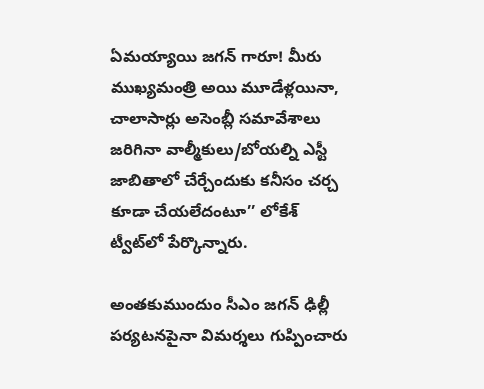ఏమ‌య్యాయి జగన్ గారూ! మీరు ముఖ్య‌మంత్రి అయి మూడేళ్ల‌యినా, చాలాసార్లు అసెంబ్లీ స‌మావేశాలు జ‌రిగినా వాల్మీకులు/బోయ‌ల్ని ఎస్టీ జాబితాలో చేర్చేందుకు క‌నీసం చ‌ర్చ కూడా చేయ‌లేదంటూ’’ లోకేశ్ ట్వీట్‌లో పేర్కొన్నారు.

అంతకుముందుం సీఎం జగన్ ఢిల్లీ పర్యటనపైనా విమర్శలు గుప్పించారు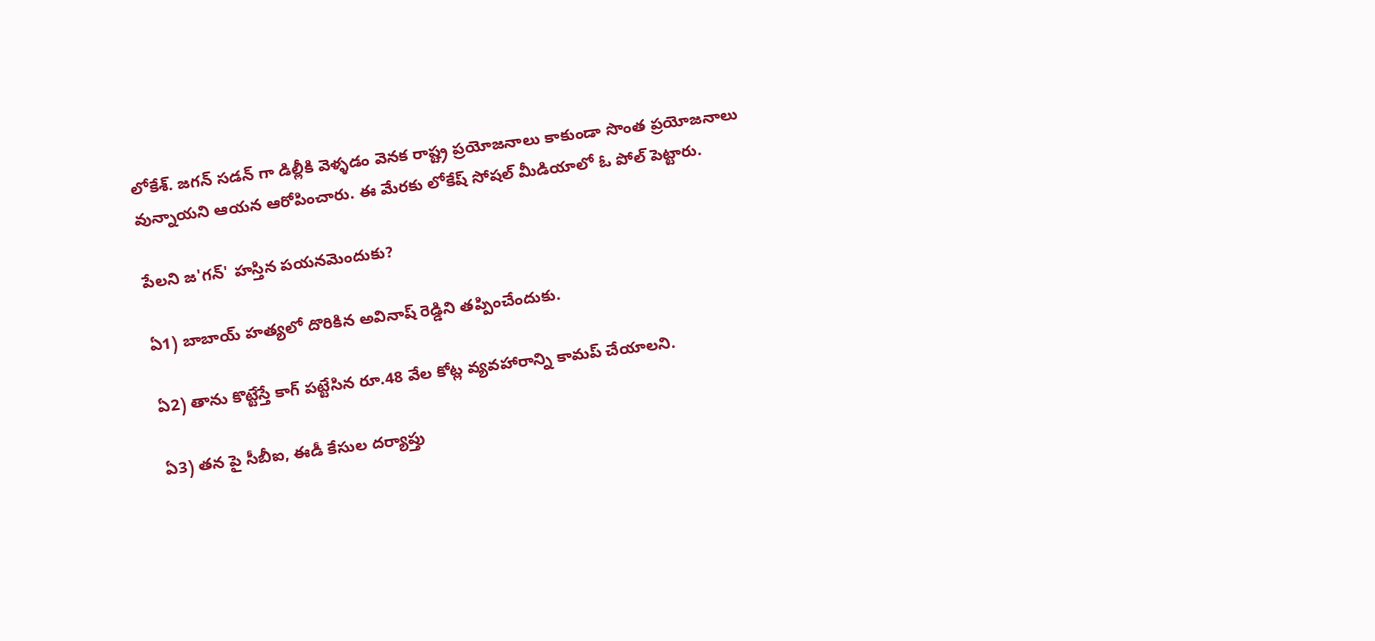లోకేశ్. జగన్ సడన్ గా డిల్లీకి వెళ్ళడం వెనక రాష్ట్ర ప్రయోజనాలు కాకుండా సొంత ప్రయోజనాలు వున్నాయని ఆయన ఆరోపించారు. ఈ మేరకు లోకేష్ సోషల్ మీడియాలో ఓ పోల్ పెట్టారు.

పేలని జ'గన్' హస్తిన పయనమెందుకు?

ఏ1) బాబాయ్ హత్యలో దొరికిన అవినాష్ రెడ్డిని తప్పించేందుకు.

ఏ2) తాను కొట్టేస్తే కాగ్ పట్టేసిన రూ.48 వేల కోట్ల వ్యవహారాన్ని కామప్ చేయాలని.

ఏ3) తన పై సీబీఐ, ఈడీ కేసుల దర్యాప్తు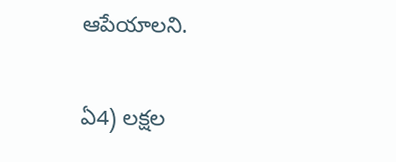ఆపేయాలని.

ఏ4) లక్షల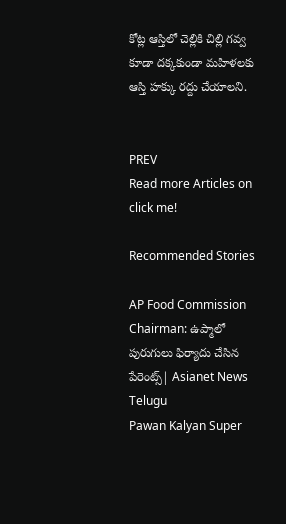కోట్ల ఆస్తిలో చెల్లికి చిల్లి గవ్వ కూడా దక్కకుండా మహిళలకు ఆస్తి హక్కు రద్దు చేయాలని.


PREV
Read more Articles on
click me!

Recommended Stories

AP Food Commission Chairman: ఉప్మాలో పురుగులు ఫిర్యాదు చేసిన పేరెంట్స్| Asianet News Telugu
Pawan Kalyan Super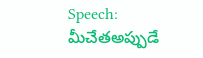Speech: మీచేతఅప్పుడే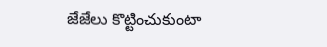జేజేలు కొట్టించుకుంటా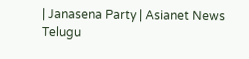| Janasena Party | Asianet News Telugu